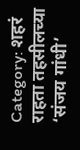Category: शहरं
राहता तहसीलच्या ‘संजय गांधी’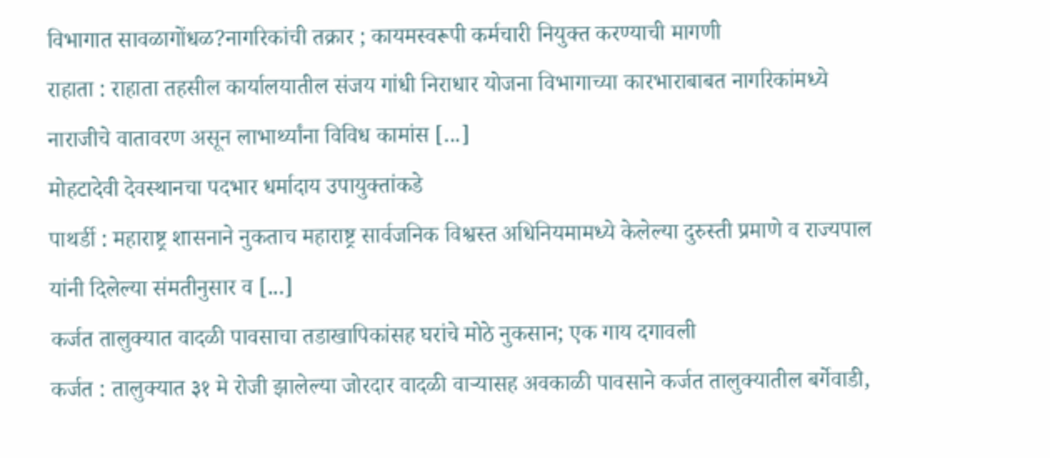विभागात सावळागोंधळ?नागरिकांची तक्रार ; कायमस्वरूपी कर्मचारी नियुक्त करण्याची मागणी
राहाता : राहाता तहसील कार्यालयातील संजय गांधी निराधार योजना विभागाच्या कारभाराबाबत नागरिकांमध्ये नाराजीचे वातावरण असून लाभार्थ्यांना विविध कामांस [...]
मोहटादेवी देवस्थानचा पदभार धर्मादाय उपायुक्तांकडे
पाथर्डी : महाराष्ट्र शासनाने नुकताच महाराष्ट्र सार्वजनिक विश्वस्त अधिनियमामध्ये केलेल्या दुरुस्ती प्रमाणे व राज्यपाल यांनी दिलेल्या संमतीनुसार व [...]
कर्जत तालुक्यात वादळी पावसाचा तडाखापिकांसह घरांचे मोठे नुकसान; एक गाय दगावली
कर्जत : तालुक्यात ३१ मे रोजी झालेल्या जोरदार वादळी वाऱ्यासह अवकाळी पावसाने कर्जत तालुक्यातील बर्गेवाडी,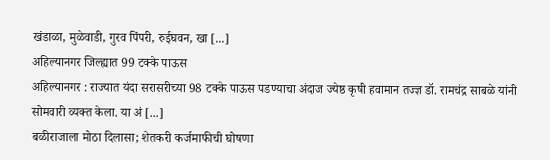खंडाळा, मुळेवाडी, गुरव पिंपरी, रुईघवन, खा [...]
अहिल्यानगर जिल्ह्यात 99 टक्के पाऊस
अहिल्यानगर : राज्यात यंदा सरासरीच्या 98 टक्के पाऊस पडण्याचा अंदाज ज्येष्ठ कृषी हवामान तज्ज्ञ डॉ. रामचंद्र साबळे यांनी सोमवारी व्यक्त केला. या अं [...]
बळीराजाला मोठा दिलासा; शेतकरी कर्जमाफीची घोषणा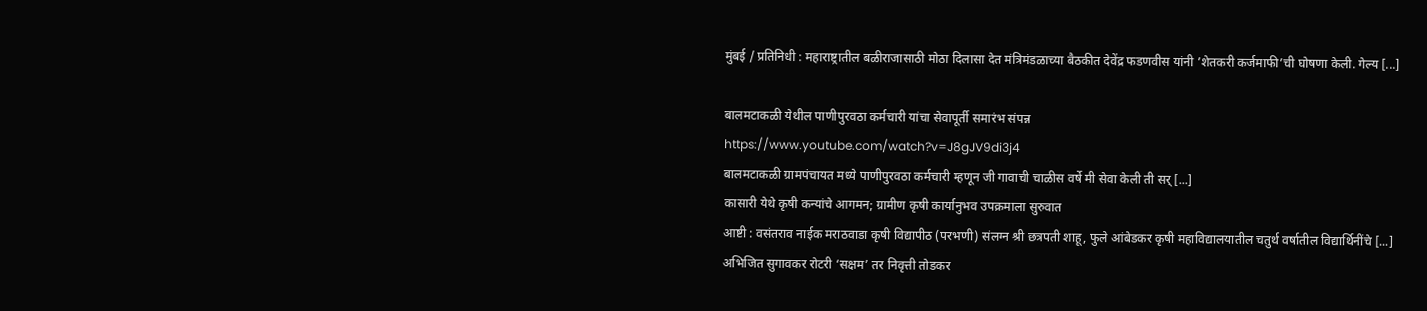मुंबई / प्रतिनिधी : महाराष्ट्रातील बळीराजासाठी मोठा दिलासा देत मंत्रिमंडळाच्या बैठकीत देवेंद्र फडणवीस यांनी ’शेतकरी कर्जमाफी’ची घोषणा केली. गेल्य [...]

बालमटाकळी येथील पाणीपुरवठा कर्मचारी यांचा सेवापूर्ती समारंभ संपन्न
https://www.youtube.com/watch?v=J8gJV9di3j4
बालमटाकळी ग्रामपंचायत मध्ये पाणीपुरवठा कर्मचारी म्हणून जी गावाची चाळीस वर्षे मी सेवा केली ती सर् [...]
कासारी येथे कृषी कन्यांचे आगमन; ग्रामीण कृषी कार्यानुभव उपक्रमाला सुरुवात
आष्टी : वसंतराव नाईक मराठवाडा कृषी विद्यापीठ (परभणी) संलग्न श्री छत्रपती शाहू, फुले आंबेडकर कृषी महाविद्यालयातील चतुर्थ वर्षातील विद्यार्थिनींचे [...]
अभिजित सुगावकर रोटरी ‘सक्षम’ तर निवृत्ती तोडकर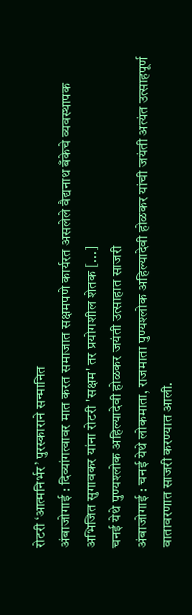रोटरी ‘आत्मनिर्भर’ पुरस्काराने सन्मानित
अंबाजोगाई : दिव्यांगत्वावर मात करत समाजात सक्षमपणे कार्यरत असलेले वैद्यनाथ बँकेचे व्यवस्थापक अभिजित सुगावकर यांना रोटरी 'सक्षम' तर प्रयोगशील शेतक [...]
चनई येथे पुण्यश्लोक अहिल्यादेवी होळकर जयंती उत्साहात साजरी
अंबाजोगाई : चनई येथे लोकमाता, राजमाता पुण्यश्लोक अहिल्यादेवी होळकर यांची जयंती अत्यंत उत्साहपूर्ण वातावरणात साजरी करण्यात आली.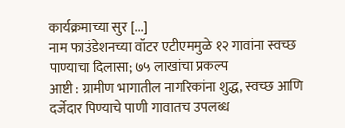कार्यक्रमाच्या सुर [...]
नाम फाउंडेशनच्या वॉटर एटीएममुळे १२ गावांना स्वच्छ पाण्याचा दिलासा; ७५ लाखांचा प्रकल्प
आष्टी : ग्रामीण भागातील नागरिकांना शुद्ध, स्वच्छ आणि दर्जेदार पिण्याचे पाणी गावातच उपलब्ध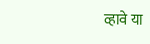व्हावे या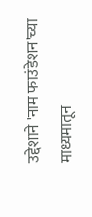उद्देशाने 'नाम फाउंडेशन'च्या माध्यमातून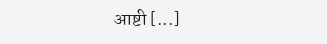आष्टी [...]